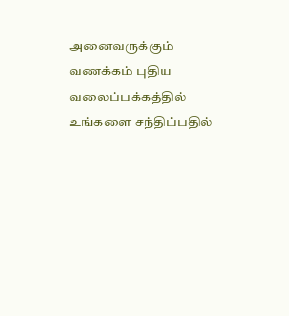அனைவருக்கும் வணக்கம் புதிய வலைப்பக்கத்தில் உங்களை சந்திப்பதில்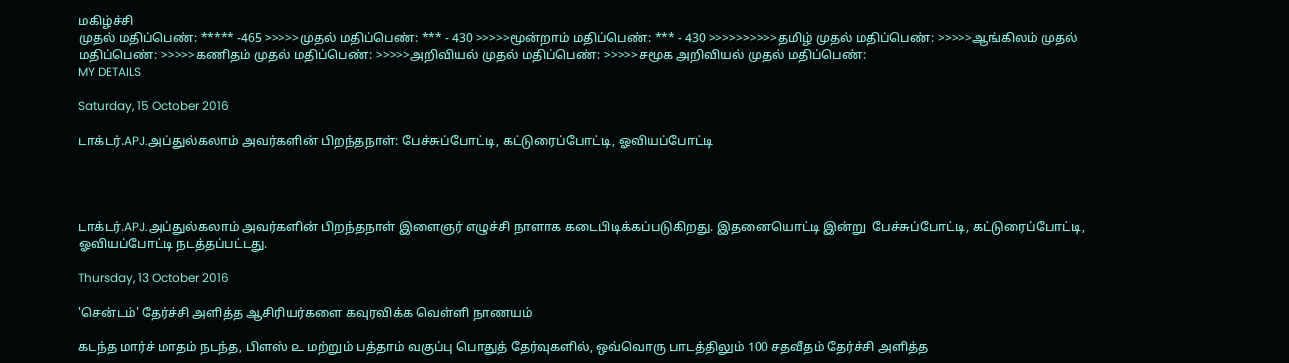மகிழ்ச்சி
முதல் மதிப்பெண்: ***** -465 >>>>>முதல் மதிப்பெண்: *** - 430 >>>>>மூன்றாம் மதிப்பெண்: *** - 430 >>>>>>>>>>தமிழ் முதல் மதிப்பெண்: >>>>>ஆங்கிலம் முதல் மதிப்பெண்: >>>>>கணிதம் முதல் மதிப்பெண்: >>>>>அறிவியல் முதல் மதிப்பெண்: >>>>>சமூக அறிவியல் முதல் மதிப்பெண்:
MY DETAILS

Saturday, 15 October 2016

டாக்டர்.APJ.அப்துல்கலாம் அவர்களின் பிறந்தநாள்: பேச்சுப்போட்டி, கட்டுரைப்போட்டி, ஓவியப்போட்டி




டாக்டர்.APJ.அப்துல்கலாம் அவர்களின் பிறந்தநாள் இளைஞர் எழுச்சி நாளாக கடைபிடிக்கப்படுகிறது. இதனையொட்டி இன்று  பேச்சுப்போட்டி, கட்டுரைப்போட்டி, ஓவியப்போட்டி நடத்தப்பட்டது.

Thursday, 13 October 2016

'சென்டம்' தேர்ச்சி அளித்த ஆசிரியர்களை கவுரவிக்க வெள்ளி நாணயம்

கடந்த மார்ச் மாதம் நடந்த, பிளஸ் ௨ மற்றும் பத்தாம் வகுப்பு பொதுத் தேர்வுகளில், ஒவ்வொரு பாடத்திலும் 100 சதவீதம் தேர்ச்சி அளித்த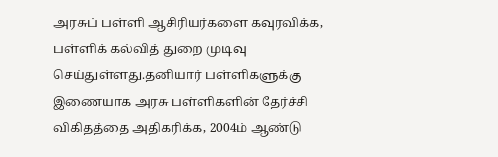அரசுப் பள்ளி ஆசிரியர்களை கவுரவிக்க, பள்ளிக் கல்வித் துறை முடிவு செய்துள்ளது.தனியார் பள்ளிகளுக்கு இணையாக அரசு பள்ளிகளின் தேர்ச்சி விகிதத்தை அதிகரிக்க, 2004ம் ஆண்டு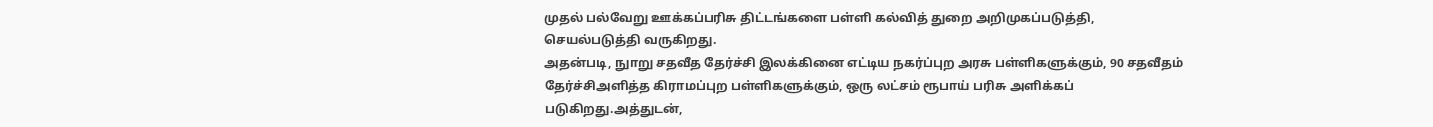முதல் பல்வேறு ஊக்கப்பரிசு திட்டங்களை பள்ளி கல்வித் துறை அறிமுகப்படுத்தி, செயல்படுத்தி வருகிறது.
அதன்படி, நுாறு சதவீத தேர்ச்சி இலக்கினை எட்டிய நகர்ப்புற அரசு பள்ளிகளுக்கும், 90 சதவீதம் தேர்ச்சிஅளித்த கிராமப்புற பள்ளிகளுக்கும், ஒரு லட்சம் ரூபாய் பரிசு அளிக்கப் படுகிறது.அத்துடன்,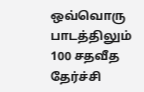ஒவ்வொரு பாடத்திலும் 100 சதவீத தேர்ச்சி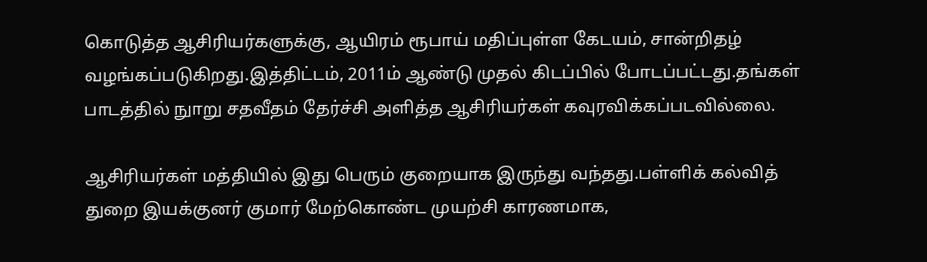கொடுத்த ஆசிரியர்களுக்கு, ஆயிரம் ரூபாய் மதிப்புள்ள கேடயம், சான்றிதழ் வழங்கப்படுகிறது.இத்திட்டம், 2011ம் ஆண்டு முதல் கிடப்பில் போடப்பட்டது.தங்கள் பாடத்தில் நுாறு சதவீதம் தேர்ச்சி அளித்த ஆசிரியர்கள் கவுரவிக்கப்படவில்லை.

ஆசிரியர்கள் மத்தியில் இது பெரும் குறையாக இருந்து வந்தது.பள்ளிக் கல்வித் துறை இயக்குனர் குமார் மேற்கொண்ட முயற்சி காரணமாக,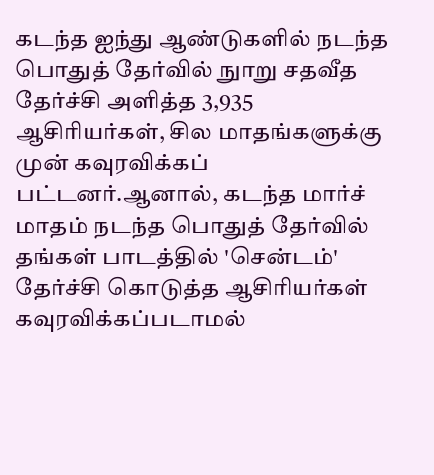கடந்த ஐந்து ஆண்டுகளில் நடந்த பொதுத் தேர்வில் நுாறு சதவீத தேர்ச்சி அளித்த 3,935 ஆசிரியர்கள், சில மாதங்களுக்கு முன் கவுரவிக்கப் பட்டனர்.ஆனால், கடந்த மார்ச் மாதம் நடந்த பொதுத் தேர்வில் தங்கள் பாடத்தில் 'சென்டம்' தேர்ச்சி கொடுத்த ஆசிரியர்கள் கவுரவிக்கப்படாமல்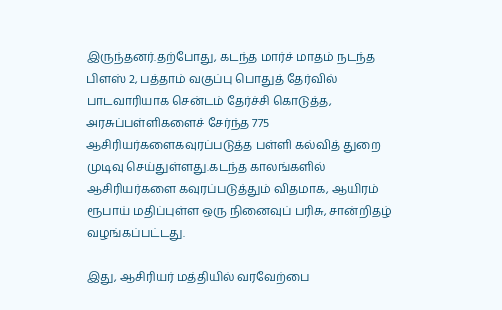இருந்தனர்.தற்போது, கடந்த மார்ச் மாதம் நடந்த பிளஸ் 2, பத்தாம் வகுப்பு பொதுத் தேர்வில் பாடவாரியாக சென்டம் தேர்ச்சி கொடுத்த, அரசுப்பள்ளிகளைச் சேர்ந்த 775 ஆசிரியர்களைகவுரப்படுத்த பள்ளி கல்வித் துறை முடிவு செய்துள்ளது.கடந்த காலங்களில் ஆசிரியர்களை கவுரப்படுத்தும் விதமாக, ஆயிரம் ரூபாய் மதிப்புள்ள ஒரு நினைவுப் பரிசு, சான்றிதழ் வழங்கப்பட்டது.

இது, ஆசிரியர் மத்தியில் வரவேற்பை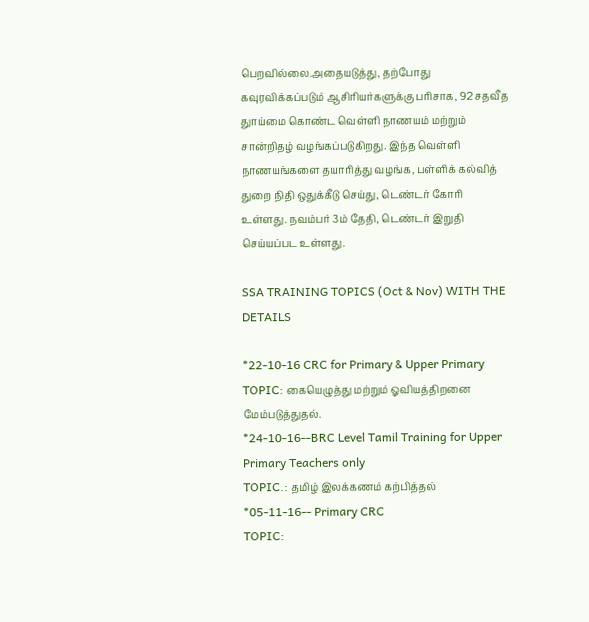பெறவில்லை.அதையடுத்து, தற்போது கவுரவிக்கப்படும் ஆசிரியர்களுக்கு பரிசாக, 92 சதவீத துாய்மை கொண்ட வெள்ளி நாணயம் மற்றும் சான்றிதழ் வழங்கப்படுகிறது. இந்த வெள்ளி நாணயங்களை தயாரித்து வழங்க, பள்ளிக் கல்வித் துறை நிதி ஒதுக்கீடு செய்து, டெண்டர் கோரி உள்ளது. நவம்பர் 3ம் தேதி, டெண்டர் இறுதி செய்யப்பட உள்ளது.

SSA TRAINING TOPICS (Oct & Nov) WITH THE DETAILS

*22-10-16 CRC for Primary & Upper Primary
TOPIC: கையெழுத்து மற்றும் ஓவியத்திறனை மேம்படுத்துதல்.
*24-10-16--BRC Level Tamil Training for Upper Primary Teachers only
TOPIC.: தமிழ் இலக்கணம் கற்பித்தல்
*05-11-16-- Primary CRC
TOPIC: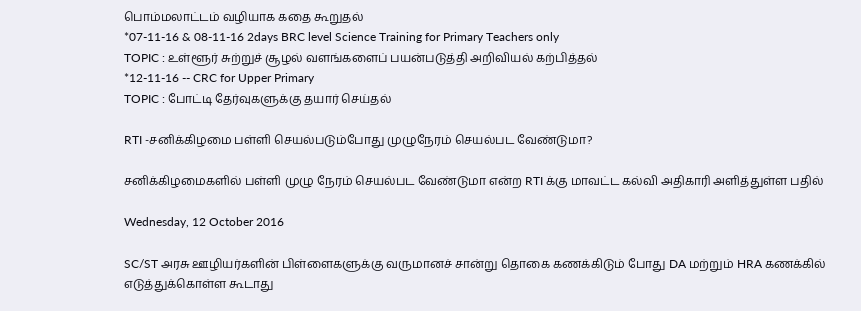பொம்மலாட்டம் வழியாக கதை கூறுதல்
*07-11-16 & 08-11-16 2days BRC level Science Training for Primary Teachers only
TOPIC : உள்ளூர் சுற்றுச் சூழல் வளங்களைப் பயன்படுத்தி அறிவியல் கற்பித்தல்
*12-11-16 -- CRC for Upper Primary
TOPIC : போட்டி தேர்வுகளுக்கு தயார் செய்தல்

RTI -சனிக்கிழமை பள்ளி செயல்படும்போது முழுநேரம் செயல்பட வேண்டுமா?

சனிக்கிழமைகளில் பள்ளி முழு நேரம் செயல்பட வேண்டுமா என்ற RTI க்கு மாவட்ட கல்வி அதிகாரி அளித்துள்ள பதில்

Wednesday, 12 October 2016

SC/ST அரசு ஊழியர்களின் பிள்ளைகளுக்கு வருமானச் சான்று தொகை கணக்கிடும் போது DA மற்றும் HRA கணக்கில் எடுத்துக்கொள்ள கூடாது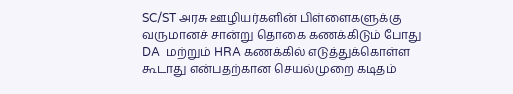SC/ST அரசு ஊழியர்களின் பிள்ளைகளுக்கு வருமானச் சான்று தொகை கணக்கிடும் போது DA  மற்றும் HRA கணக்கில் எடுத்துக்கொள்ள கூடாது என்பதற்கான செயல்முறை கடிதம்